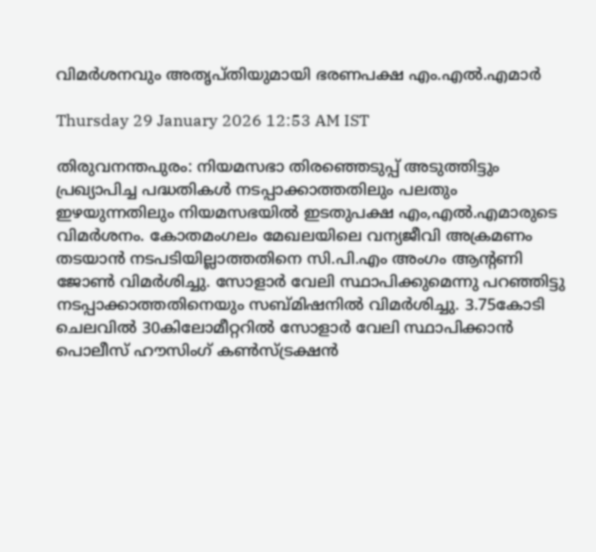വിമർശനവും അതൃപ്തിയുമായി ഭരണപക്ഷ എം.എൽ.എമാർ

Thursday 29 January 2026 12:53 AM IST

തിരുവനന്തപുരം: നിയമസഭാ തിരഞ്ഞെടുപ്പ് അടുത്തിട്ടും പ്രഖ്യാപിച്ച പദ്ധതികൾ നടപ്പാക്കാത്തതിലും പലതും ഇഴയുന്നതിലും നിയമസഭയിൽ ഇടതുപക്ഷ എം,എൽ.എമാരുടെ വിമർശനം. കോതമംഗലം മേഖലയിലെ വന്യജീവി അക്രമണം തടയാൻ നടപടിയില്ലാത്തതിനെ സി.പി.എം അംഗം ആന്റണി ജോൺ വിമർശിച്ചു. സോളാർ വേലി സ്ഥാപിക്കുമെന്നു പറഞ്ഞിട്ടു നടപ്പാക്കാത്തതിനെയും സബ്മിഷനിൽ വിമർശിച്ചു. 3.75കോടി ചെലവിൽ 30കിലോമീറ്ററിൽ സോളാർ വേലി സ്ഥാപിക്കാൻ പൊലീസ് ഹൗസിംഗ് കൺസ്ട്രക്ഷൻ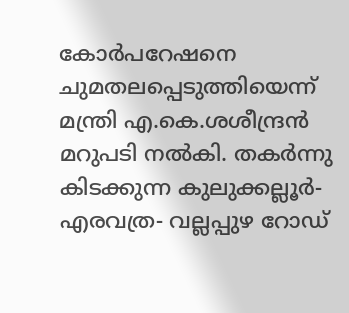കോർപറേഷനെ ചുമതലപ്പെടുത്തിയെന്ന് മന്ത്രി എ.കെ.ശശീന്ദ്രൻ മറുപടി നൽകി. തകർന്നു കിടക്കുന്ന കുലുക്കല്ലൂർ- എരവത്ര- വല്ലപ്പുഴ റോഡ്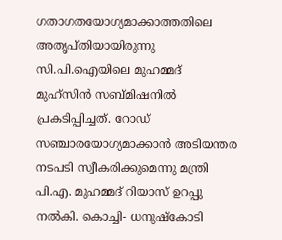ഗതാഗതയോഗ്യമാക്കാത്തതിലെ അതൃപ്തിയായിരുന്നു സി.പി.ഐയിലെ മുഹമ്മദ് മുഹ്‌സിൻ സബ്മിഷനിൽ പ്രകടിപ്പിച്ചത്. റോഡ് സഞ്ചാരയോഗ്യമാക്കാൻ അടിയന്തര നടപടി സ്വീകരിക്കുമെന്നു മന്ത്രി പി.എ. മുഹമ്മദ് റിയാസ് ഉറപ്പു നൽകി. കൊച്ചി- ധനുഷ്‌കോടി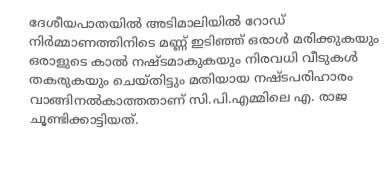ദേശീയപാതയിൽ അടിമാലിയിൽ റോഡ് നിർമ്മാണത്തിനിടെ മണ്ണ് ഇടിഞ്ഞ് ഒരാൾ മരിക്കുകയും ഒരാളുടെ കാൽ നഷ്ടമാകുകയും നിരവധി വീടുകൾ തകരുകയും ചെയ്തിട്ടും മതിയായ നഷ്ടപരിഹാരം വാങ്ങിനൽകാത്തതാണ് സി.പി.എമ്മിലെ എ. രാജ ചൂണ്ടിക്കാട്ടിയത്.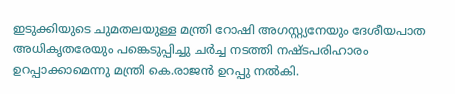ഇടുക്കിയുടെ ചുമതലയുള്ള മന്ത്രി റോഷി അഗസ്റ്റ്യനേയും ദേശീയപാത അധികൃതരേയും പങ്കെടുപ്പിച്ചു ചർച്ച നടത്തി നഷ്ടപരിഹാരം ഉറപ്പാക്കാമെന്നു മന്ത്രി കെ.രാജൻ ഉറപ്പു നൽകി.